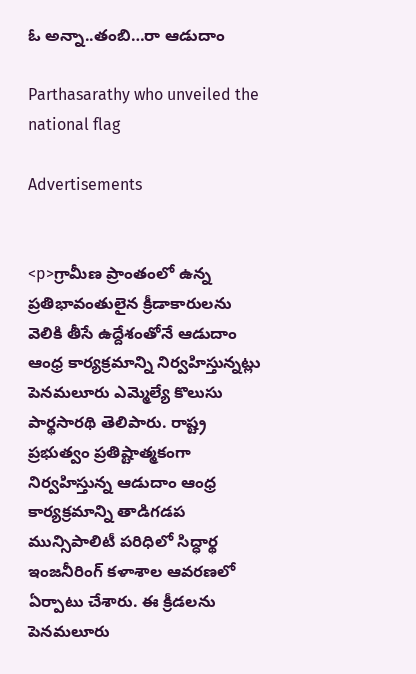ఓ అన్నా..తంబి…రా ఆడుదాం

Parthasarathy who unveiled the national flag

Advertisements


<p>గ్రామీణ ప్రాంతంలో ఉన్న ప్రతిభావంతులైన క్రీడాకారులను వెలికి తీసే ఉద్దేశంతోనే ఆడుదాం ఆంధ్ర కార్యక్రమాన్ని నిర్వహిస్తున్నట్లు పెనమలూరు ఎమ్మెల్యే కొలుసు పార్థసారథి తెలిపారు. రాష్ట్ర ప్రభుత్వం ప్రతిష్టాత్మకంగా నిర్వహిస్తున్న ఆడుదాం ఆంధ్ర కార్యక్రమాన్ని తాడిగడప మున్సిపాలిటీ పరిధిలో సిద్ధార్థ ఇంజనీరింగ్ కళాశాల ఆవరణలో ఏర్పాటు చేశారు. ఈ క్రీడలను పెనమలూరు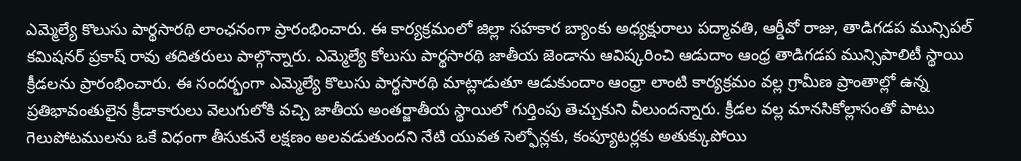ఎమ్మెల్యే కొలుసు పార్థసారథి లాంఛనంగా ప్రారంభించారు. ఈ కార్యక్రమంలో జిల్లా సహకార బ్యాంకు అధ్యక్షురాలు పద్మావతి, ఆర్డీవో రాజు, తాడిగడప మున్సిపల్ కమిషనర్ ప్రకాష్ రావు తదితరులు పాల్గొన్నారు. ఎమ్మెల్యే కోలుసు పార్థసారథి జాతీయ జెండాను ఆవిష్కరించి ఆడుదాం ఆంధ్ర తాడిగడప మున్సిపాలిటీ స్థాయి క్రీడలను ప్రారంభించారు. ఈ సందర్భంగా ఎమ్మెల్యే కొలుసు పార్థసారథి మాట్లాడుతూ ఆడుకుందాం ఆంధ్రా లాంటి కార్యక్రమం వల్ల గ్రామీణ ప్రాంతాల్లో ఉన్న ప్రతిభావంతులైన క్రీడాకారులు వెలుగులోకి వచ్చి జాతీయ అంతర్జాతీయ స్థాయిలో గుర్తింపు తెచ్చుకుని వీలుందన్నారు. క్రీడల వల్ల మానసికోల్లాసంతో పాటు గెలుపోటములను ఒకే విధంగా తీసుకునే లక్షణం అలవడుతుందని నేటి యువత సెల్ఫోన్లకు, కంప్యూటర్లకు అతుక్కుపోయి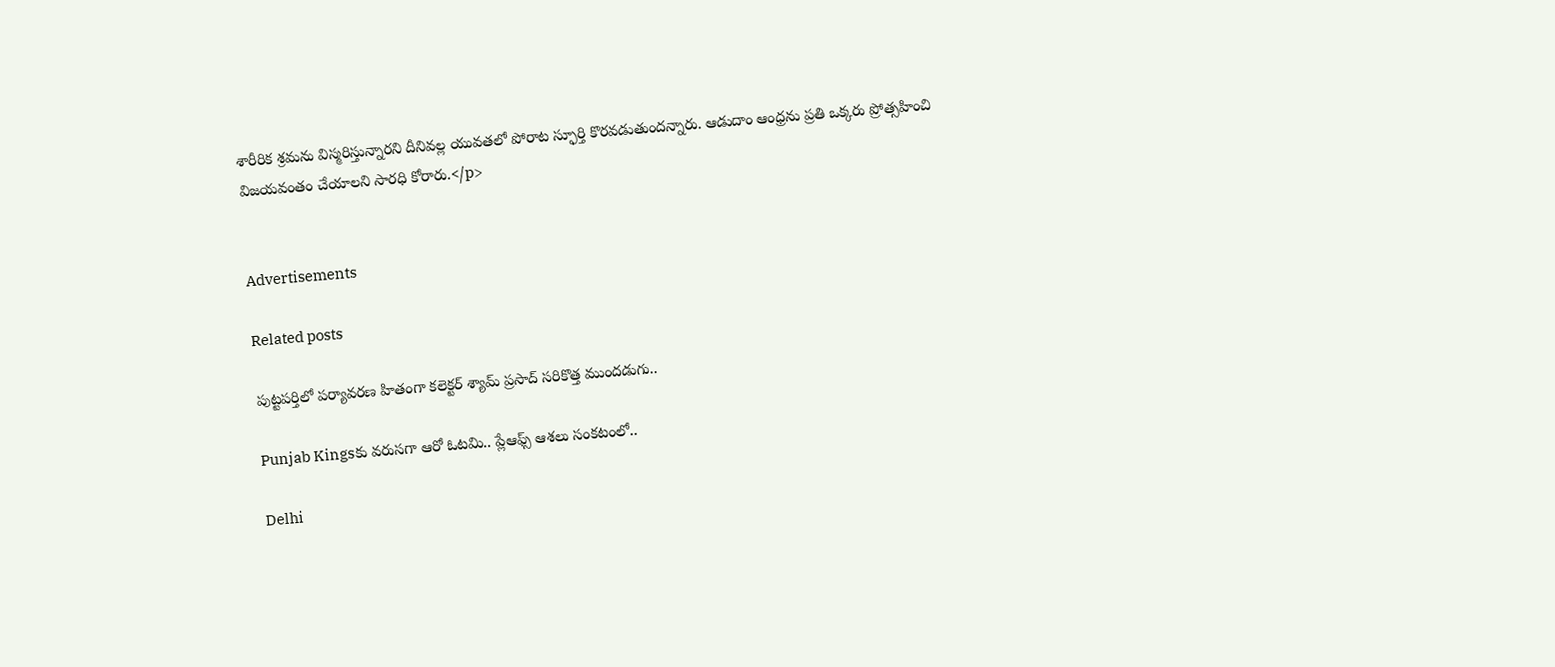శారీరిక శ్రమను విస్మరిస్తున్నారని దీనివల్ల యువతలో పోరాట స్ఫూర్తి కొరవడుతుందన్నారు. ఆడుదాం ఆంధ్రను ప్రతి ఒక్కరు ప్రోత్సహించి విజయవంతం చేయాలని సారధి కోరారు.</p>


Advertisements

Related posts

పుట్టపర్తిలో పర్యావరణ హితంగా కలెక్టర్ శ్యామ్ ప్రసాద్ సరికొత్త ముందడుగు..

Punjab Kingsకు వరుసగా ఆరో ఓటమి.. ప్లేఆఫ్స్ ఆశలు సంకటంలో..

Delhi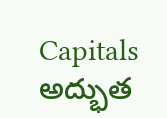Capitals అద్భుత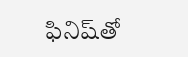ఫినిష్‌తో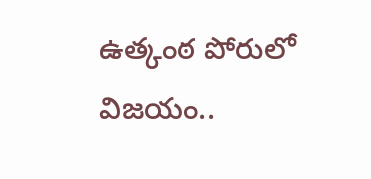ఉత్కంఠ పోరులో విజయం..